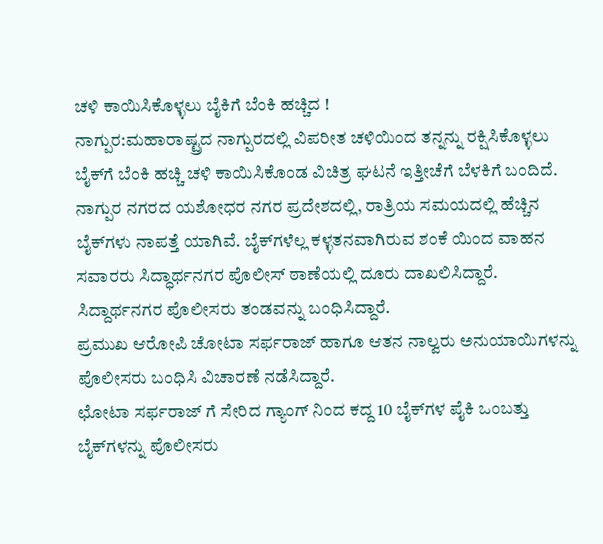ಚಳಿ ಕಾಯಿಸಿಕೊಳ್ಳಲು ಬೈಕಿಗೆ ಬೆಂಕಿ ಹಚ್ಚಿದ !
ನಾಗ್ಪುರ:ಮಹಾರಾಷ್ಟ್ರದ ನಾಗ್ಪುರದಲ್ಲಿ ವಿಪರೀತ ಚಳಿಯಿಂದ ತನ್ನನ್ನು ರಕ್ಷಿಸಿಕೊಳ್ಳಲು ಬೈಕ್‌ಗೆ ಬೆಂಕಿ ಹಚ್ಚಿ ಚಳಿ ಕಾಯಿಸಿಕೊಂಡ ವಿಚಿತ್ರ ಘಟನೆ ಇತ್ತೀಚೆಗೆ ಬೆಳಕಿಗೆ ಬಂದಿದೆ.
ನಾಗ್ಪುರ ನಗರದ ಯಶೋಧರ ನಗರ ಪ್ರದೇಶದಲ್ಲಿ, ರಾತ್ರಿಯ ಸಮಯದಲ್ಲಿ ಹೆಚ್ಚಿನ ಬೈಕ್‌ಗಳು ನಾಪತ್ತೆ ಯಾಗಿವೆ. ಬೈಕ್‌ಗಳೆಲ್ಲ ಕಳ್ಳತನವಾಗಿರುವ ಶಂಕೆ ಯಿಂದ ವಾಹನ ಸವಾರರು ಸಿದ್ಧಾರ್ಥನಗರ ಪೊಲೀಸ್ ಠಾಣೆಯಲ್ಲಿ ದೂರು ದಾಖಲಿಸಿದ್ದಾರೆ. ಸಿದ್ದಾರ್ಥನಗರ ಪೊಲೀಸರು ತಂಡವನ್ನು ಬಂಧಿಸಿದ್ದಾರೆ.
ಪ್ರಮುಖ ಆರೋಪಿ ಚೋಟಾ ಸರ್ಫರಾಜ್ ಹಾಗೂ ಆತನ ನಾಲ್ವರು ಅನುಯಾಯಿಗಳನ್ನು ಪೊಲೀಸರು ಬಂಧಿಸಿ ವಿಚಾರಣೆ ನಡೆಸಿದ್ದಾರೆ.
ಛೋಟಾ ಸರ್ಫರಾಜ್ ಗೆ ಸೇರಿದ ಗ್ಯಾಂಗ್ ನಿಂದ ಕದ್ದ 10 ಬೈಕ್‌ಗಳ ಪೈಕಿ ಒಂಬತ್ತು ಬೈಕ್‌ಗಳನ್ನು ಪೊಲೀಸರು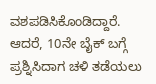ವಶಪಡಿಸಿಕೊಂಡಿದ್ದಾರೆ. ಆದರೆ, 10ನೇ ಬೈಕ್ ಬಗ್ಗೆ ಪ್ರಶ್ನಿಸಿದಾಗ ಚಳಿ ತಡೆಯಲು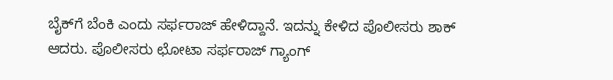ಬೈಕ್‌ಗೆ ಬೆಂಕಿ ಎಂದು ಸರ್ಫರಾಜ್ ಹೇಳಿದ್ದಾನೆ. ಇದನ್ನು ಕೇಳಿದ ಪೊಲೀಸರು ಶಾಕ್ ಆದರು. ಪೊಲೀಸರು ಛೋಟಾ ಸರ್ಫರಾಜ್ ಗ್ಯಾಂಗ್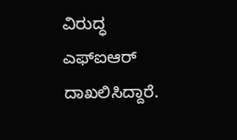ವಿರುದ್ಧ ಎಫ್‌ಐಆರ್ ದಾಖಲಿಸಿದ್ದಾರೆ.